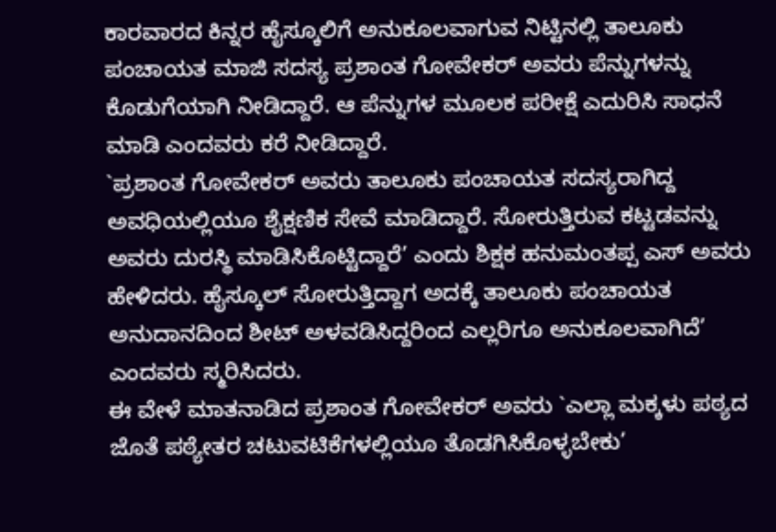ಕಾರವಾರದ ಕಿನ್ನರ ಹೈಸ್ಕೂಲಿಗೆ ಅನುಕೂಲವಾಗುವ ನಿಟ್ಟಿನಲ್ಲಿ ತಾಲೂಕು ಪಂಚಾಯತ ಮಾಜಿ ಸದಸ್ಯ ಪ್ರಶಾಂತ ಗೋವೇಕರ್ ಅವರು ಪೆನ್ನುಗಳನ್ನು ಕೊಡುಗೆಯಾಗಿ ನೀಡಿದ್ದಾರೆ. ಆ ಪೆನ್ನುಗಳ ಮೂಲಕ ಪರೀಕ್ಷೆ ಎದುರಿಸಿ ಸಾಧನೆ ಮಾಡಿ ಎಂದವರು ಕರೆ ನೀಡಿದ್ದಾರೆ.
`ಪ್ರಶಾಂತ ಗೋವೇಕರ್ ಅವರು ತಾಲೂಕು ಪಂಚಾಯತ ಸದಸ್ಯರಾಗಿದ್ದ ಅವಧಿಯಲ್ಲಿಯೂ ಶೈಕ್ಷಣಿಕ ಸೇವೆ ಮಾಡಿದ್ದಾರೆ. ಸೋರುತ್ತಿರುವ ಕಟ್ಟಡವನ್ನು ಅವರು ದುರಸ್ಥಿ ಮಾಡಿಸಿಕೊಟ್ಟಿದ್ದಾರೆ’ ಎಂದು ಶಿಕ್ಷಕ ಹನುಮಂತಪ್ಪ ಎಸ್ ಅವರು ಹೇಳಿದರು. ಹೈಸ್ಕೂಲ್ ಸೋರುತ್ತಿದ್ದಾಗ ಅದಕ್ಕೆ ತಾಲೂಕು ಪಂಚಾಯತ ಅನುದಾನದಿಂದ ಶೀಟ್ ಅಳವಡಿಸಿದ್ದರಿಂದ ಎಲ್ಲರಿಗೂ ಅನುಕೂಲವಾಗಿದೆ’ ಎಂದವರು ಸ್ಮರಿಸಿದರು.
ಈ ವೇಳೆ ಮಾತನಾಡಿದ ಪ್ರಶಾಂತ ಗೋವೇಕರ್ ಅವರು `ಎಲ್ಲಾ ಮಕ್ಕಳು ಪಠ್ಯದ ಜೊತೆ ಪಠ್ಯೇತರ ಚಟುವಟಿಕೆಗಳಲ್ಲಿಯೂ ತೊಡಗಿಸಿಕೊಳ್ಳಬೇಕು’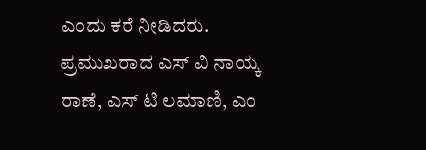ಎಂದು ಕರೆ ನೀಡಿದರು. ಪ್ರಮುಖರಾದ ಎಸ್ ವಿ ನಾಯ್ಕ ರಾಣೆ, ಎಸ್ ಟಿ ಲಮಾಣಿ, ಎಂ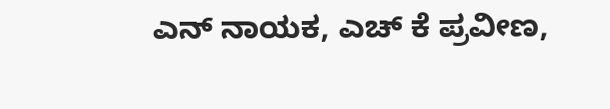ಎನ್ ನಾಯಕ, ಎಚ್ ಕೆ ಪ್ರವೀಣ,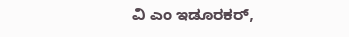ವಿ ಎಂ ಇಡೂರಕರ್,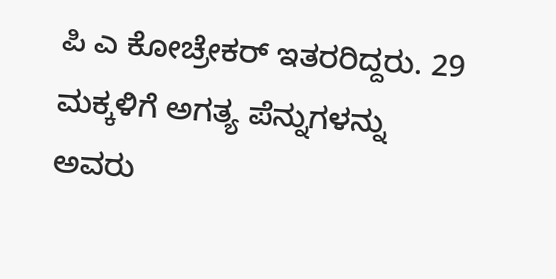ಪಿ ಎ ಕೋಚ್ರೇಕರ್ ಇತರರಿದ್ದರು. 29 ಮಕ್ಕಳಿಗೆ ಅಗತ್ಯ ಪೆನ್ನುಗಳನ್ನು ಅವರು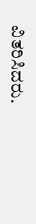ವಿತರಿಸಿದರು.